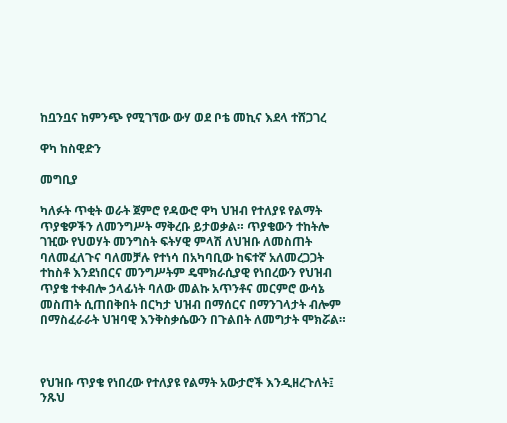ከቧንቧና ከምንጭ የሚገኘው ውሃ ወደ ቦቴ መኪና እደላ ተሸጋገረ

ዋካ ከስዊድን

መግቢያ

ካለፉት ጥቂት ወራት ጀምሮ የዳውሮ ዋካ ህዝብ የተለያዩ የልማት ጥያቄዎችን ለመንግሥት ማቅረቡ ይታወቃል። ጥያቄውን ተከትሎ ገዢው የህወሃት መንግስት ፍትሃዊ ምላሽ ለህዝቡ ለመስጠት ባለመፈለጉና ባለመቻሉ የተነሳ በአካባቢው ከፍተኛ አለመረጋጋት ተከስቶ እንደነበርና መንግሥትም ዴሞክራሲያዊ የነበረውን የህዝብ ጥያቄ ተቀብሎ ኃላፊነት ባለው መልኩ አጥንቶና መርምሮ ውሳኔ መስጠት ሲጠበቅበት በርካታ ህዝብ በማሰርና በማንገላታት ብሎም በማስፈራራት ህዝባዊ እንቅስቃሴውን በጉልበት ለመግታት ሞክሯል።



የህዝቡ ጥያቄ የነበረው የተለያዩ የልማት አውታሮች እንዲዘረጉለት፤ ንጹህ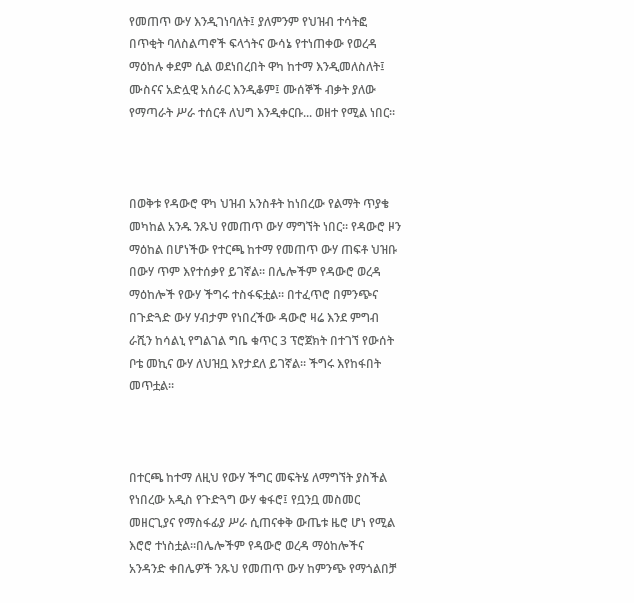የመጠጥ ውሃ እንዲገነባለት፤ ያለምንም የህዝብ ተሳትፎ በጥቂት ባለስልጣኖች ፍላጎትና ውሳኔ የተነጠቀው የወረዳ ማዕከሉ ቀደም ሲል ወደነበረበት ዋካ ከተማ እንዲመለስለት፤ ሙስናና አድሏዊ አሰራር እንዲቆም፤ ሙሰኞች ብቃት ያለው የማጣራት ሥራ ተሰርቶ ለህግ እንዲቀርቡ... ወዘተ የሚል ነበር።



በወቅቱ የዳውሮ ዋካ ህዝብ አንስቶት ከነበረው የልማት ጥያቄ መካከል አንዱ ንጹህ የመጠጥ ውሃ ማግኘት ነበር። የዳውሮ ዞን ማዕከል በሆነችው የተርጫ ከተማ የመጠጥ ውሃ ጠፍቶ ህዝቡ በውሃ ጥም እየተሰቃየ ይገኛል። በሌሎችም የዳውሮ ወረዳ ማዕከሎች የውሃ ችግሩ ተስፋፍቷል። በተፈጥሮ በምንጭና በጉድጓድ ውሃ ሃብታም የነበረችው ዳውሮ ዛሬ እንደ ምግብ ራሺን ከሳልኒ የግልገል ግቤ ቁጥር 3 ፕሮጀክት በተገኘ የውሰት ቦቴ መኪና ውሃ ለህዝቧ እየታደለ ይገኛል። ችግሩ እየከፋበት መጥቷል።



በተርጫ ከተማ ለዚህ የውሃ ችግር መፍትሄ ለማግኘት ያስችል የነበረው አዲስ የጉድጓግ ውሃ ቁፋሮ፤ የቧንቧ መስመር መዘርጊያና የማስፋፊያ ሥራ ሲጠናቀቅ ውጤቱ ዜሮ ሆነ የሚል እሮሮ ተነስቷል።በሌሎችም የዳውሮ ወረዳ ማዕከሎችና አንዳንድ ቀበሌዎች ንጹህ የመጠጥ ውሃ ከምንጭ የማጎልበቻ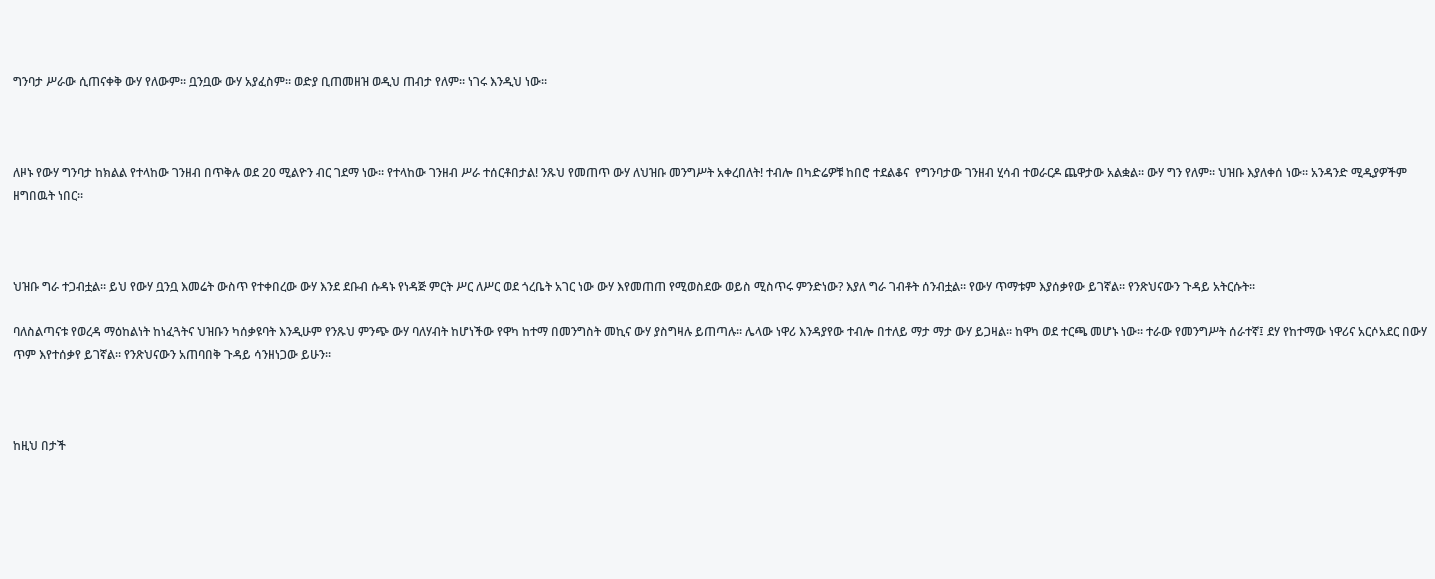ግንባታ ሥራው ሲጠናቀቅ ውሃ የለውም። ቧንቧው ውሃ አያፈስም። ወድያ ቢጠመዘዝ ወዲህ ጠብታ የለም። ነገሩ እንዲህ ነው።



ለዞኑ የውሃ ግንባታ ከክልል የተላከው ገንዘብ በጥቅሉ ወደ 20 ሚልዮን ብር ገደማ ነው። የተላከው ገንዘብ ሥራ ተሰርቶበታል! ንጹህ የመጠጥ ውሃ ለህዝቡ መንግሥት አቀረበለት! ተብሎ በካድሬዎቹ ከበሮ ተደልቆና  የግንባታው ገንዘብ ሂሳብ ተወራርዶ ጨዋታው አልቋል። ውሃ ግን የለም። ህዝቡ እያለቀሰ ነው። አንዳንድ ሚዲያዎችም ዘግበዉት ነበር።



ህዝቡ ግራ ተጋብቷል። ይህ የውሃ ቧንቧ እመሬት ውስጥ የተቀበረው ውሃ እንደ ደቡብ ሱዳኑ የነዳጅ ምርት ሥር ለሥር ወደ ጎረቤት አገር ነው ውሃ እየመጠጠ የሚወስደው ወይስ ሚስጥሩ ምንድነው? እያለ ግራ ገብቶት ሰንብቷል። የውሃ ጥማቱም እያሰቃየው ይገኛል። የንጽህናውን ጉዳይ አትርሱት።

ባለስልጣናቱ የወረዳ ማዕከልነት ከነፈጓትና ህዝቡን ካሰቃዩባት እንዲሁም የንጹህ ምንጭ ውሃ ባለሃብት ከሆነችው የዋካ ከተማ በመንግስት መኪና ውሃ ያስግዛሉ ይጠጣሉ። ሌላው ነዋሪ እንዳያየው ተብሎ በተለይ ማታ ማታ ውሃ ይጋዛል። ከዋካ ወደ ተርጫ መሆኑ ነው። ተራው የመንግሥት ሰራተኛ፤ ደሃ የከተማው ነዋሪና አርሶአደር በውሃ ጥም እየተሰቃየ ይገኛል። የንጽህናውን አጠባበቅ ጉዳይ ሳንዘነጋው ይሁን።



ከዚህ በታች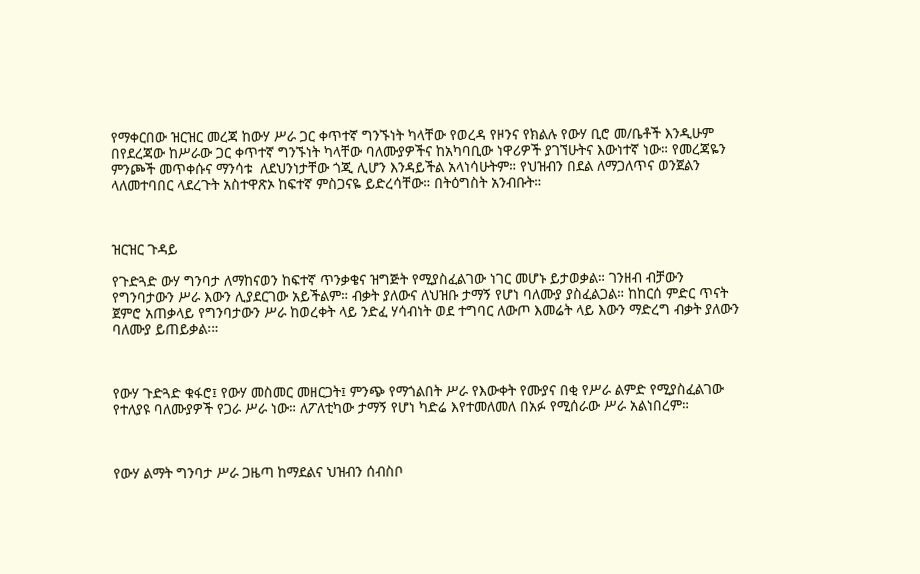የማቀርበው ዝርዝር መረጃ ከውሃ ሥራ ጋር ቀጥተኛ ግንኙነት ካላቸው የወረዳ የዞንና የክልሉ የውሃ ቢሮ መ/ቤቶች እንዲሁም በየደረጃው ከሥራው ጋር ቀጥተኛ ግንኙነት ካላቸው ባለሙያዎችና ከአካባቢው ነዋሪዎች ያገኘሁትና እውነተኛ ነው። የመረጃዬን ምንጮች መጥቀሱና ማንሳቱ  ለደህንነታቸው ጎጂ ሊሆን እንዳይችል አላነሳሁትም። የህዝብን በደል ለማጋለጥና ወንጀልን ላለመተባበር ላደረጉት አስተዋጽኦ ከፍተኛ ምስጋናዬ ይድረሳቸው። በትዕግስት አንብቡት።



ዝርዝር ጉዳይ

የጉድጓድ ውሃ ግንባታ ለማከናወን ከፍተኛ ጥንቃቄና ዝግጅት የሚያስፈልገው ነገር መሆኑ ይታወቃል። ገንዘብ ብቻውን የግንባታውን ሥራ እውን ሊያደርገው አይችልም። ብቃት ያለውና ለህዝቡ ታማኝ የሆነ ባለሙያ ያስፈልጋል። ከከርሰ ምድር ጥናት ጀምሮ አጠቃላይ የግንባታውን ሥራ ከወረቀት ላይ ንድፈ ሃሳብነት ወደ ተግባር ለውጦ እመሬት ላይ እውን ማድረግ ብቃት ያለውን ባለሙያ ይጠይቃል፡።



የውሃ ጉድጓድ ቁፋሮ፤ የውሃ መስመር መዘርጋት፤ ምንጭ የማጎልበት ሥራ የእውቀት የሙያና በቂ የሥራ ልምድ የሚያስፈልገው የተለያዩ ባለሙያዎች የጋራ ሥራ ነው። ለፖለቲካው ታማኝ የሆነ ካድሬ እየተመለመለ በአፉ የሚሰራው ሥራ አልነበረም።



የውሃ ልማት ግንባታ ሥራ ጋዜጣ ከማደልና ህዝብን ሰብስቦ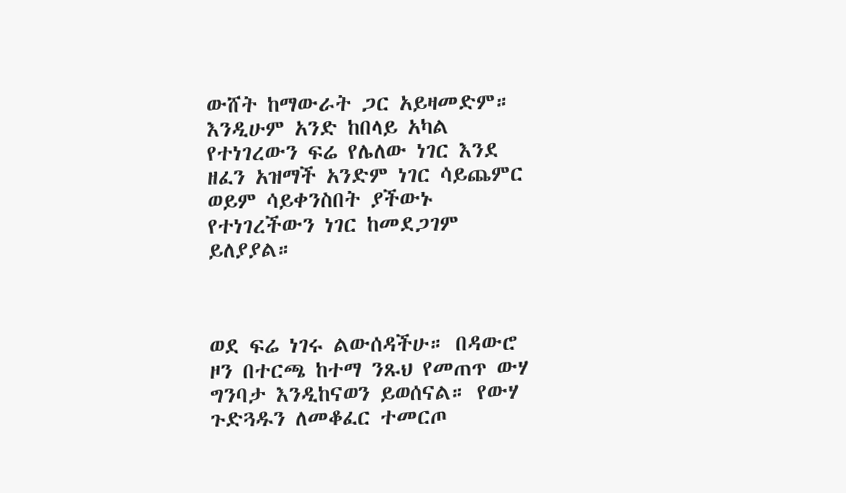ውሸት ከማውራት ጋር አይዛመድም። እንዲሁም አንድ ከበላይ አካል የተነገረውን ፍሬ የሌለው ነገር እንደ ዘፈን አዝማች አንድም ነገር ሳይጨምር ወይም ሳይቀንስበት ያችውኑ የተነገረችውን ነገር ከመደጋገም ይለያያል።



ወደ ፍሬ ነገሩ ልውሰዳችሁ። በዳውሮ ዞን በተርጫ ከተማ ንጹህ የመጠጥ ውሃ ግንባታ እንዲከናወን ይወሰናል። የውሃ ጉድጓዱን ለመቆፈር ተመርጦ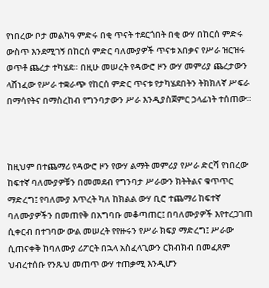የነበረው ቦታ መልካዓ ምድሩ በቂ ጥናት ተደርጎበት በቂ ውሃ በከርሰ ምድሩ ውስጥ እንደሚገኝ በከርሰ ምድር ባለሙያዎች ጥናቱ አበቃና የሥራ ዝርዝሩ ወጥቶ ጨረታ ተካሄደ። በዚሁ መሠረት የዳውሮ ዞን ውሃ መምሪያ ጨረታውን ላሸነፈው የሥራ ተቋራጭ የከርሰ ምድር ጥናቱ የታካሄደበትን ትክክለኛ ሥፍራ በማሳየትና በማስረከብ የግንባታውን ሥራ እንዲያስጀምር ኃላፊነት ተሰጠው።



ከዚህም በተጨማሪ የዳውሮ ዞን የውሃ ልማት መምሪያ የሥራ ድርሻ የነበረው ከፍተኛ ባለሙያዎቹን በመመደብ የግንባታ ሥራውን ክትትልና ቁጥጥር ማድረግ፤ የባለሙያ እጥረት ካለ ከክልል ውሃ ቢሮ ተጨማሪ ከፍተኛ ባለሙያዎችን በመጠየቅ በአግባቡ መቆጣጠር፤ በባለሙያዎች እየተረጋገጠ ሲቀርብ በተገባው ውል መሠረት የየዙሩን የሥራ ክፍያ ማድረግ፤ ሥራው ሲጠናቀቅ ከባለሙያ ሪፖርት በኋላ አስፈላጊውን ርክብክብ በመፈጸም ህብረተሰቡ የንጹህ መጠጥ ውሃ ተጠቃሚ እንዲሆን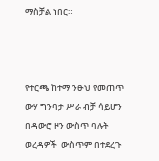ማስቻል ነበር።



የተርጫ ከተማ ንፁህ የመጠጥ ውሃ ግንባታ ሥራ ብቻ ሳይሆን በዳውሮ ዞን ውስጥ ባሉት ወረዳዎች  ውስጥም በተደረጉ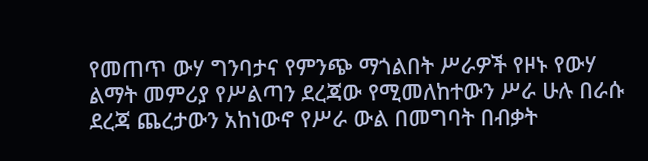የመጠጥ ውሃ ግንባታና የምንጭ ማጎልበት ሥራዎች የዞኑ የውሃ ልማት መምሪያ የሥልጣን ደረጃው የሚመለከተውን ሥራ ሁሉ በራሱ ደረጃ ጨረታውን አከነውኖ የሥራ ውል በመግባት በብቃት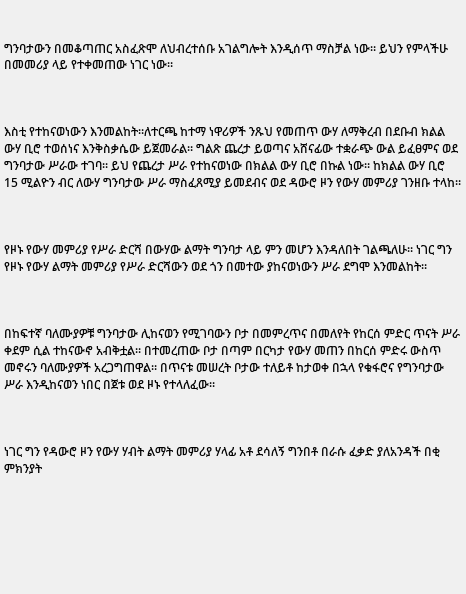ግንባታውን በመቆጣጠር አስፈጽሞ ለህብረተሰቡ አገልግሎት እንዲሰጥ ማስቻል ነው። ይህን የምላችሁ በመመሪያ ላይ የተቀመጠው ነገር ነው።



እስቲ የተከናወነውን እንመልከት።ለተርጫ ከተማ ነዋሪዎች ንጹህ የመጠጥ ውሃ ለማቅረብ በደቡብ ክልል ውሃ ቢሮ ተወሰነና እንቅስቃሴው ይጀመራል። ግልጽ ጨረታ ይወጣና አሸናፊው ተቋራጭ ውል ይፈፀምና ወደ ግንባታው ሥራው ተገባ። ይህ የጨረታ ሥራ የተከናወነው በክልል ውሃ ቢሮ በኩል ነው። ከክልል ውሃ ቢሮ 15 ሚልዮን ብር ለውሃ ግንባታው ሥራ ማስፈጸሚያ ይመደብና ወደ ዳውሮ ዞን የውሃ መምሪያ ገንዘቡ ተላከ።



የዞኑ የውሃ መምሪያ የሥራ ድርሻ በውሃው ልማት ግንባታ ላይ ምን መሆን እንዳለበት ገልጫለሁ። ነገር ግን የዞኑ የውሃ ልማት መምሪያ የሥራ ድርሻውን ወደ ጎን በመተው ያከናወነውን ሥራ ደግሞ እንመልከት።



በከፍተኛ ባለሙያዎቹ ግንባታው ሊከናወን የሚገባውን ቦታ በመምረጥና በመለየት የከርሰ ምድር ጥናት ሥራ ቀደም ሲል ተከናውኖ አብቅቷል። በተመረጠው ቦታ በጣም በርካታ የውሃ መጠን በከርሰ ምድሩ ውስጥ መኖሩን ባለሙያዎች አረጋግጠዋል። በጥናቱ መሠረት ቦታው ተለይቶ ከታወቀ በኋላ የቁፋሮና የግንባታው ሥራ እንዲከናወን ነበር በጀቱ ወደ ዞኑ የተላለፈው።



ነገር ግን የዳውሮ ዞን የውሃ ሃብት ልማት መምሪያ ሃላፊ አቶ ደሳለኝ ግንበቶ በራሱ ፈቃድ ያለአንዳች በቂ ምክንያት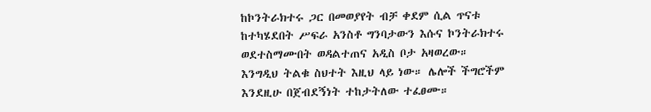ከኮንትራክተሩ ጋር በመወያየት ብቻ ቀደም ሲል ጥናቱ ከተካሄደበት ሥፍራ አንስቶ ግንባታውን እሱና ኮንትራክተሩ ወደተስማሙበት ወዳልተጠና አዲስ ቦታ አዛወረው። እንግዲህ ትልቁ ስህተት እዚህ ላይ ነው። ሌሎች ችግሮችም እንደዚሁ በጀብደኝነት ተከታትለው ተፈፀሙ።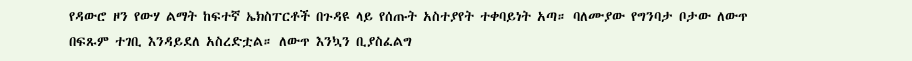የዳውሮ ዞን የውሃ ልማት ከፍተኛ ኤክስፐርቶች በጉዳዩ ላይ የሰጡት አስተያየት ተቀባይነት አጣ። ባለሙያው የግንባታ ቦታው ለውጥ በፍጹም ተገቢ እንዳይደለ አስረድቷል። ለውጥ እንኳን ቢያስፈልግ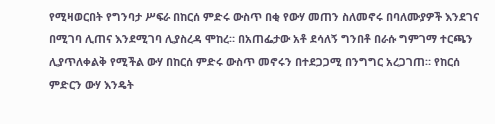የሚዛወርበት የግንባታ ሥፍራ በከርሰ ምድሩ ውስጥ በቂ የውሃ መጠን ስለመኖሩ በባለሙያዎች እንደገና በሚገባ ሊጠና እንደሚገባ ሊያስረዳ ሞከረ። በአጠፌታው አቶ ደሳለኝ ግንበቶ በራሱ ግምገማ ተርጫን ሊያጥለቀልቅ የሚችል ውሃ በከርሰ ምድሩ ውስጥ መኖሩን በተደጋጋሚ በንግግር አረጋገጠ። የከርሰ ምድርን ውሃ እንዴት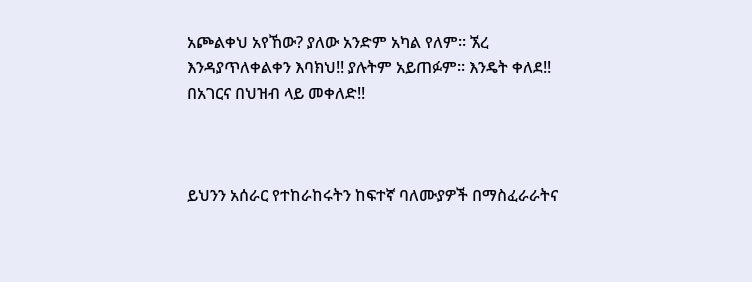አጮልቀህ አየኸው? ያለው አንድም አካል የለም። ኧረ እንዳያጥለቀልቀን እባክህ!! ያሉትም አይጠፉም። እንዴት ቀለደ!!  በአገርና በህዝብ ላይ መቀለድ!!



ይህንን አሰራር የተከራከሩትን ከፍተኛ ባለሙያዎች በማስፈራራትና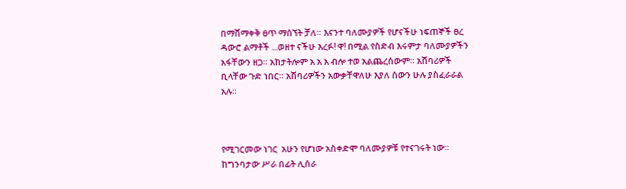በማሸማቀቅ ፀጥ ማሰኘት ቻለ። እናንተ ባለሙያዎች የሆናችሁ ነፍጠኞች ፀረ ዳውሮ ልማቶች ...ወዘተ ናችሁ እረፉ! ዋ! በሚል የስድብ እሩምታ ባለሙያዎችን አፋቸውን ዘጋ። አከታትሎም አ አ አ ብሎ ተወ አልጨረሰውም። አሸባሪዎች ቢላቸው ጉድ ነበር። አሸባሪዎችን አውቃቸዋለሁ እያለ ሰውን ሁሉ ያስፈራራል አሉ።



የሚገርመው ነገር  አሁን የሆነው አስቀድሞ ባለሙያዎቹ የተናገሩት ነው። ከግንባታው ሥራ በፊት ሊሰራ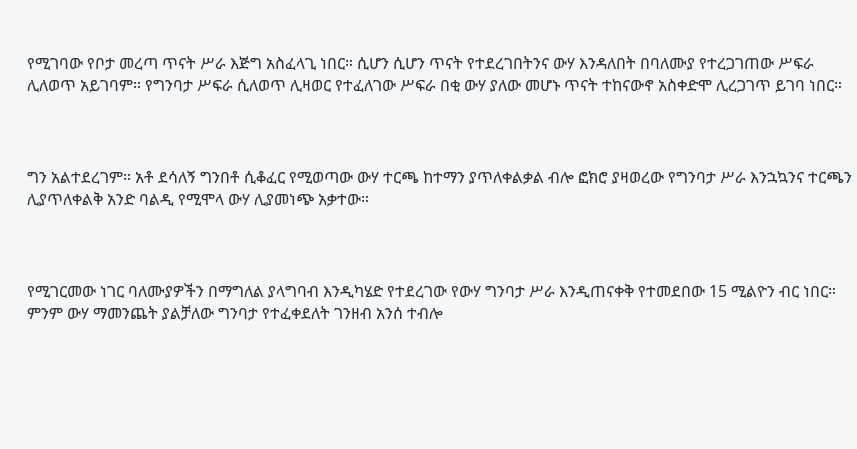የሚገባው የቦታ መረጣ ጥናት ሥራ እጅግ አስፈላጊ ነበር። ሲሆን ሲሆን ጥናት የተደረገበትንና ውሃ እንዳለበት በባለሙያ የተረጋገጠው ሥፍራ ሊለወጥ አይገባም። የግንባታ ሥፍራ ሲለወጥ ሊዛወር የተፈለገው ሥፍራ በቂ ውሃ ያለው መሆኑ ጥናት ተከናውኖ አስቀድሞ ሊረጋገጥ ይገባ ነበር።



ግን አልተደረገም። አቶ ደሳለኝ ግንበቶ ሲቆፈር የሚወጣው ውሃ ተርጫ ከተማን ያጥለቀልቃል ብሎ ፎክሮ ያዛወረው የግንባታ ሥራ እንኋኳንና ተርጫን ሊያጥለቀልቅ አንድ ባልዲ የሚሞላ ውሃ ሊያመነጭ አቃተው።



የሚገርመው ነገር ባለሙያዎችን በማግለል ያላግባብ እንዲካሄድ የተደረገው የውሃ ግንባታ ሥራ እንዲጠናቀቅ የተመደበው 15 ሚልዮን ብር ነበር። ምንም ውሃ ማመንጨት ያልቻለው ግንባታ የተፈቀደለት ገንዘብ አንሰ ተብሎ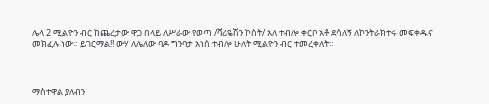ሌላ 2 ሚልዮን ብር ከጨረታው ዋጋ በላይ ለሥራው የወጣ /ቫሪዬሽን ኮስት/ አለ ተብሎ ቀርቦ አቶ ደሳለኝ ለኮንትራክተሩ መፍቀዱና መክፈሉ ነው። ይገርማል!! ውሃ ለሌለው ባዶ ግንባታ አነሰ ተብሎ ሁለት ሚልዮን ብር ተመረቀለት።



ማስተዋል ያለብን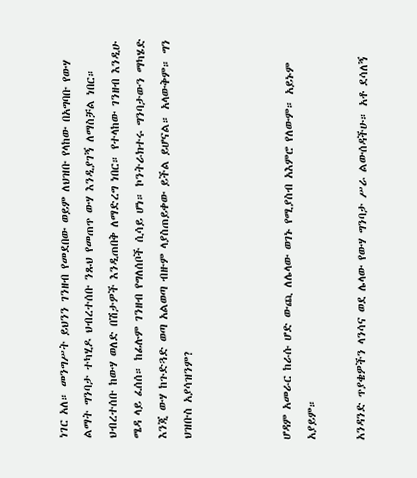ነገር አለ። መንግሥት ይህንን ገንዘብ የመደበው ወይም ለህዝቡ የላከው በአግባቡ የውሃ ልማት ግንባታ ተካሂዶ ህብረተሰቡ ንጹህ የመጠጥ ውሃ እንዲያገኝ ለማስቻል ነበር። ህብረተሰቡ ከውሃ ወለድ በሽታዎች እንዲጠበቅ ለማድረግ ነበር። የተላከው ገንዘብ እንዲሁ ሜዳ ላይ ፈሰሰ። ከፊሉም ገንዘብ የግለሰቦች ሲሳይ ሆነ። ኮንትራክተሩ ግንባታውን ማካሄድ እንጂ ውሃ ከጉድጓድ ወጣ አልወጣ ብዙም ላያስጠይቀው ይችል ይሆናል። አላውቅም። ግን ህዝቡስ አያሳዝንም?



ሆዳም አመራር ከራሱ ሆድ ውጪ ለሌላው ወገኑ የሚያስብ አእምሮ የለውም። አይኑም አያይም።

አንዳንድ ጥያቄዎችን ላንሳና ወደ ሌላው የውሃ ግንባታ ሥራ ልውሰዳችሁ። አቶ ደሳለኝ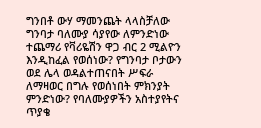ግንበቶ ውሃ ማመንጨት ላላስቻለው ግንባታ ባለሙያ ሳያየው ለምንድነው ተጨማሪ የቫሪዬሽን ዋጋ ብር 2 ሚልዮን  እንዲከፈል የወሰነው? የግንባታ ቦታውን ወደ ሌላ ወዳልተጠናበት ሥፍራ ለማዛወር በግሉ የወሰነበት ምክንያት ምንድነው? የባለሙያዎችን አስተያየትና ጥያቄ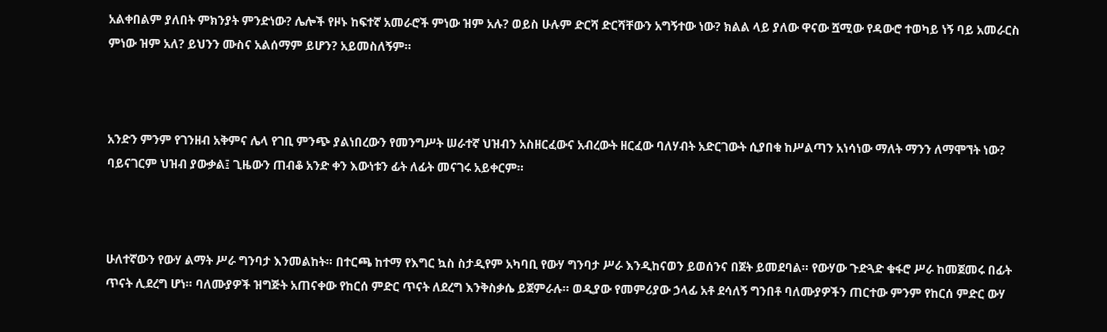አልቀበልም ያለበት ምክንያት ምንድነው? ሌሎች የዞኑ ከፍተኛ አመራሮች ምነው ዝም አሉ? ወይስ ሁሉም ድርሻ ድርሻቸውን አግኝተው ነው? ክልል ላይ ያለው ዋናው ሿሚው የዳውሮ ተወካይ ነኝ ባይ አመራርስ ምነው ዝም አለ? ይህንን ሙስና አልሰማም ይሆን? አይመስለኝም።



አንድን ምንም የገንዘብ አቅምና ሌላ የገቢ ምንጭ ያልነበረውን የመንግሥት ሠራተኛ ህዝብን አስዘርፈውና አብረውት ዘርፈው ባለሃብት አድርገውት ሲያበቁ ከሥልጣን አነሳነው ማለት ማንን ለማሞኘት ነው? ባይናገርም ህዝብ ያውቃል፤ ጊዜውን ጠብቆ አንድ ቀን እውነቱን ፊት ለፊት መናገሩ አይቀርም።



ሁለተኛውን የውሃ ልማት ሥራ ግንባታ እንመልከት። በተርጫ ከተማ የእግር ኳስ ስታዲየም አካባቢ የውሃ ግንባታ ሥራ እንዲከናወን ይወሰንና በጀት ይመደባል። የውሃው ጉድጓድ ቁፋሮ ሥራ ከመጀመሩ በፊት ጥናት ሊደረግ ሆነ። ባለሙያዎች ዝግጅት አጠናቀው የከርሰ ምድር ጥናት ለደረግ እንቅስቃሴ ይጀምራሉ። ወዲያው የመምሪያው ኃላፊ አቶ ደሳለኝ ግንበቶ ባለሙያዎችን ጠርተው ምንም የከርሰ ምድር ውሃ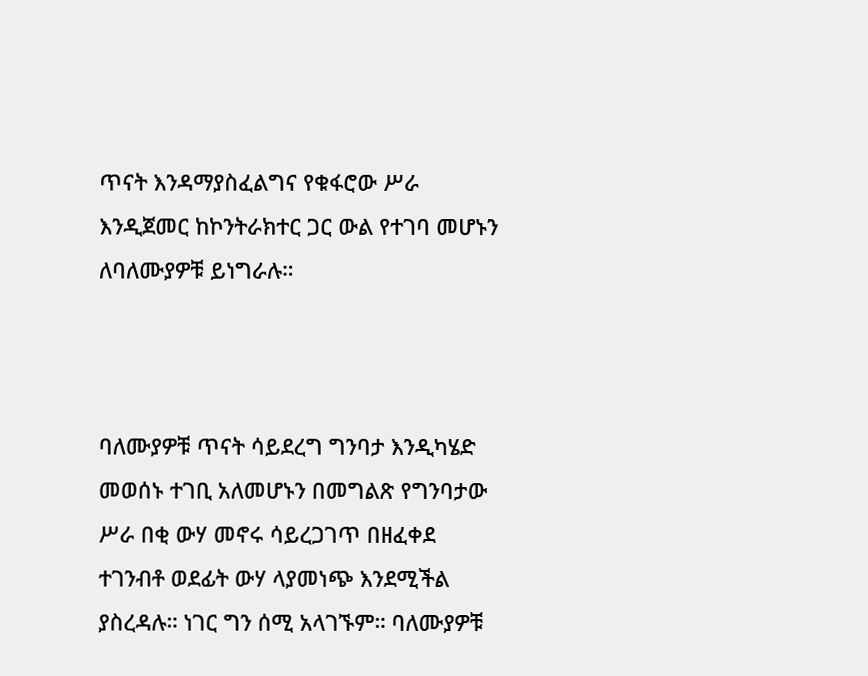ጥናት እንዳማያስፈልግና የቁፋሮው ሥራ እንዲጀመር ከኮንትራክተር ጋር ውል የተገባ መሆኑን ለባለሙያዎቹ ይነግራሉ።



ባለሙያዎቹ ጥናት ሳይደረግ ግንባታ እንዲካሄድ መወሰኑ ተገቢ አለመሆኑን በመግልጽ የግንባታው ሥራ በቂ ውሃ መኖሩ ሳይረጋገጥ በዘፈቀደ ተገንብቶ ወደፊት ውሃ ላያመነጭ እንደሚችል ያስረዳሉ። ነገር ግን ሰሚ አላገኙም። ባለሙያዎቹ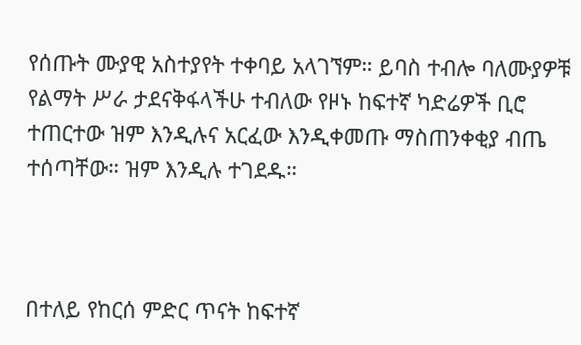የሰጡት ሙያዊ አስተያየት ተቀባይ አላገኘም። ይባስ ተብሎ ባለሙያዎቹ የልማት ሥራ ታደናቅፋላችሁ ተብለው የዞኑ ከፍተኛ ካድሬዎች ቢሮ ተጠርተው ዝም እንዲሉና አርፈው እንዲቀመጡ ማስጠንቀቂያ ብጤ ተሰጣቸው። ዝም እንዲሉ ተገደዱ።



በተለይ የከርሰ ምድር ጥናት ከፍተኛ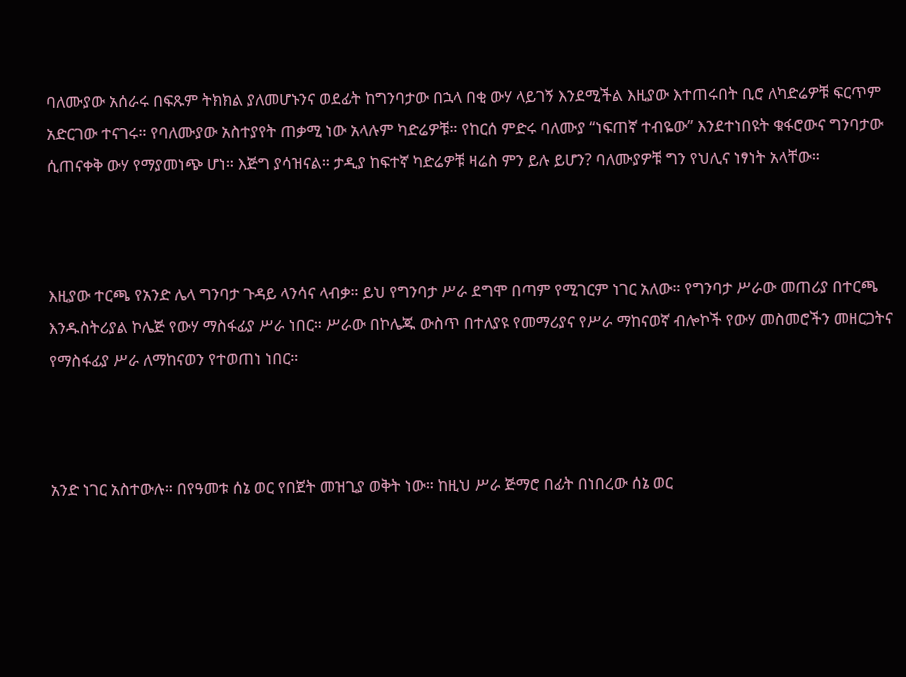ባለሙያው አሰራሩ በፍጹም ትክክል ያለመሆኑንና ወደፊት ከግንባታው በኋላ በቂ ውሃ ላይገኝ እንደሚችል እዚያው እተጠሩበት ቢሮ ለካድሬዎቹ ፍርጥም አድርገው ተናገሩ። የባለሙያው አስተያየት ጠቃሚ ነው አላሉም ካድሬዎቹ። የከርሰ ምድሩ ባለሙያ “ነፍጠኛ ተብዬው” እንደተነበዩት ቁፋሮውና ግንባታው ሲጠናቀቅ ውሃ የማያመነጭ ሆነ። እጅግ ያሳዝናል። ታዲያ ከፍተኛ ካድሬዎቹ ዛሬስ ምን ይሉ ይሆን? ባለሙያዎቹ ግን የህሊና ነፃነት አላቸው።



እዚያው ተርጫ የአንድ ሌላ ግንባታ ጉዳይ ላንሳና ላብቃ። ይህ የግንባታ ሥራ ደግሞ በጣም የሚገርም ነገር አለው። የግንባታ ሥራው መጠሪያ በተርጫ እንዱስትሪያል ኮሌጅ የውሃ ማስፋፊያ ሥራ ነበር። ሥራው በኮሌጁ ውስጥ በተለያዩ የመማሪያና የሥራ ማከናወኛ ብሎኮች የውሃ መስመሮችን መዘርጋትና የማስፋፊያ ሥራ ለማከናወን የተወጠነ ነበር።



አንድ ነገር አስተውሉ። በየዓመቱ ሰኔ ወር የበጀት መዝጊያ ወቅት ነው። ከዚህ ሥራ ጅማሮ በፊት በነበረው ሰኔ ወር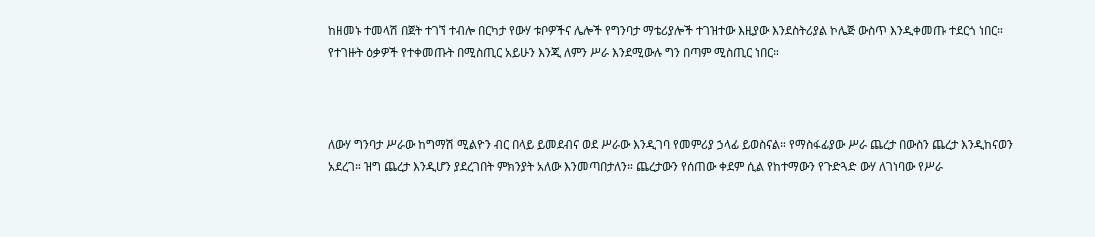ከዘመኑ ተመላሽ በጀት ተገኘ ተብሎ በርካታ የውሃ ቱቦዎችና ሌሎች የግንባታ ማቴሪያሎች ተገዝተው እዚያው እንደስትሪያል ኮሌጅ ውስጥ እንዲቀመጡ ተደርጎ ነበር። የተገዙት ዕቃዎች የተቀመጡት በሚስጢር አይሁን እንጂ ለምን ሥራ እንደሚውሉ ግን በጣም ሚስጢር ነበር።



ለውሃ ግንባታ ሥራው ከግማሽ ሚልዮን ብር በላይ ይመደብና ወደ ሥራው እንዲገባ የመምሪያ ኃላፊ ይወስናል። የማስፋፊያው ሥራ ጨረታ በውስን ጨረታ እንዲከናወን አደረገ። ዝግ ጨረታ እንዲሆን ያደረገበት ምክንያት አለው እንመጣበታለን። ጨረታውን የሰጠው ቀደም ሲል የከተማውን የጉድጓድ ውሃ ለገነባው የሥራ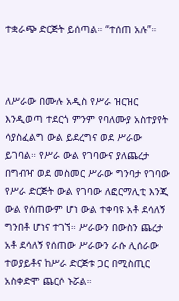ተቋራጭ ድርጅት ይሰጣል። “ተሰጠ አሉ”።



ለሥራው በሙሉ አዲስ የሥራ ዝርዝር እንዲወጣ ተደርጎ ምንም የባለሙያ አስተያየት ሳያስፈልግ ውል ይደረግና ወደ ሥራው ይገባል። የሥራ ውል የገባውና ያለጨረታ በግብዣ ወደ መስመር ሥራው ግንባታ የገባው የሥራ ድርጅት ውል የገባው ለፎርማሊቲ እንጂ ውል የሰጠውም ሆነ ውል ተቀባዩ አቶ ደሳለኝ ግንበቶ ሆነና ተገኘ። ሥራውን በውስን ጨረታ አቶ ደሳለኝ የሰጠው ሥራውን ራሱ ሊሰራው ተወያይቶና ከሥራ ድርጅቱ ጋር በሚስጢር አስቀድሞ ጨርሶ ኑሯል።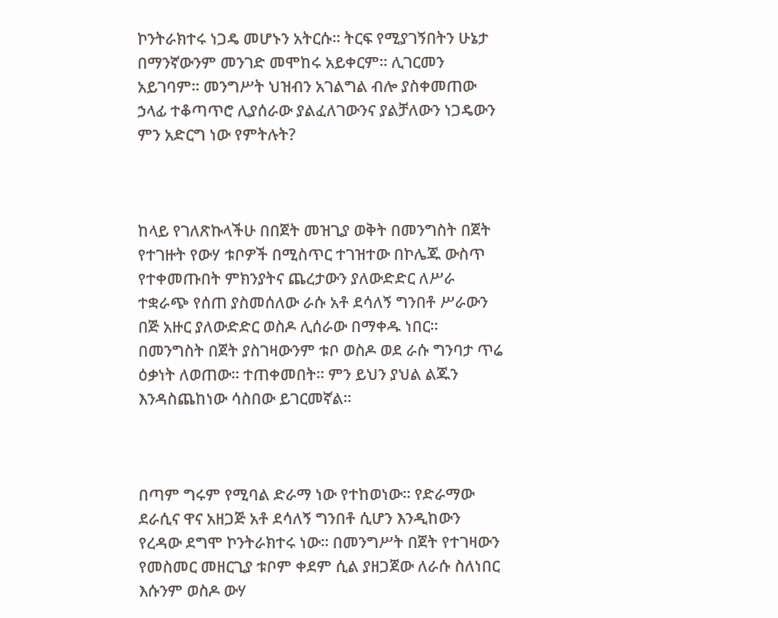ኮንትራክተሩ ነጋዴ መሆኑን አትርሱ። ትርፍ የሚያገኝበትን ሁኔታ በማንኛውንም መንገድ መሞከሩ አይቀርም። ሊገርመን አይገባም። መንግሥት ህዝብን አገልግል ብሎ ያስቀመጠው ኃላፊ ተቆጣጥሮ ሊያሰራው ያልፈለገውንና ያልቻለውን ነጋዴውን ምን አድርግ ነው የምትሉት?



ከላይ የገለጽኩላችሁ በበጀት መዝጊያ ወቅት በመንግስት በጀት የተገዙት የውሃ ቱቦዎች በሚስጥር ተገዝተው በኮሌጁ ውስጥ  የተቀመጡበት ምክንያትና ጨረታውን ያለውድድር ለሥራ ተቋራጭ የሰጠ ያስመሰለው ራሱ አቶ ደሳለኝ ግንበቶ ሥራውን በጅ አዙር ያለውድድር ወስዶ ሊሰራው በማቀዱ ነበር። በመንግስት በጀት ያስገዛውንም ቱቦ ወስዶ ወደ ራሱ ግንባታ ጥሬ ዕቃነት ለወጠው። ተጠቀመበት። ምን ይህን ያህል ልጁን እንዳስጨከነው ሳስበው ይገርመኛል።



በጣም ግሩም የሚባል ድራማ ነው የተከወነው። የድራማው ደራሲና ዋና አዘጋጅ አቶ ደሳለኝ ግንበቶ ሲሆን እንዲከውን የረዳው ደግሞ ኮንትራክተሩ ነው። በመንግሥት በጀት የተገዛውን የመስመር መዘርጊያ ቱቦም ቀደም ሲል ያዘጋጀው ለራሱ ስለነበር እሱንም ወስዶ ውሃ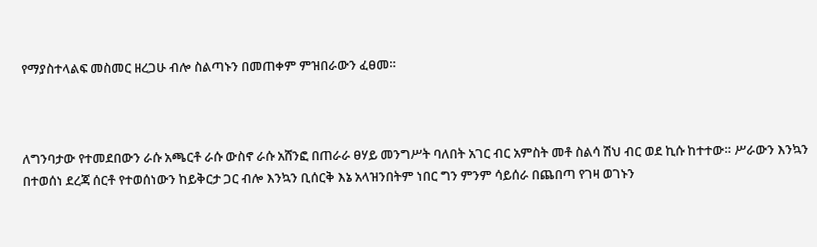የማያስተላልፍ መስመር ዘረጋሁ ብሎ ስልጣኑን በመጠቀም ምዝበራውን ፈፀመ።



ለግንባታው የተመደበውን ራሱ አጫርቶ ራሱ ውስኖ ራሱ አሸንፎ በጠራራ ፀሃይ መንግሥት ባለበት አገር ብር አምስት መቶ ስልሳ ሽህ ብር ወደ ኪሱ ከተተው። ሥራውን እንኳን በተወሰነ ደረጃ ሰርቶ የተወሰነውን ከይቅርታ ጋር ብሎ እንኳን ቢሰርቅ እኔ አላዝንበትም ነበር ግን ምንም ሳይሰራ በጨበጣ የገዛ ወገኑን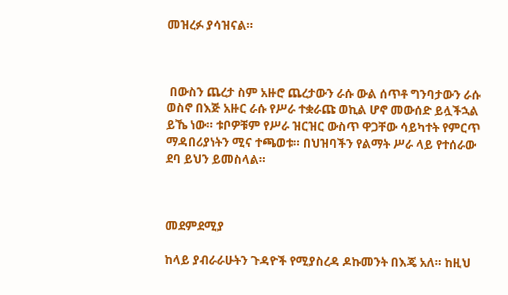መዝረፉ ያሳዝናል።



 በውስን ጨረታ ስም አዙሮ ጨረታውን ራሱ ውል ሰጥቶ ግንባታውን ራሱ ወስኖ በእጅ አዙር ራሱ የሥራ ተቋራጩ ወኪል ሆኖ መውሰድ ይሏችኋል ይኼ ነው። ቱቦዎቹም የሥራ ዝርዝር ውስጥ ዋጋቸው ሳይካተት የምርጥ ማዳበሪያነትን ሚና ተጫወቱ። በህዝባችን የልማት ሥራ ላይ የተሰራው ደባ ይህን ይመስላል።



መደምደሚያ

ከላይ ያብራራሁትን ጉዳዮች የሚያስረዳ ዶኩመንት በእጄ አለ። ከዚህ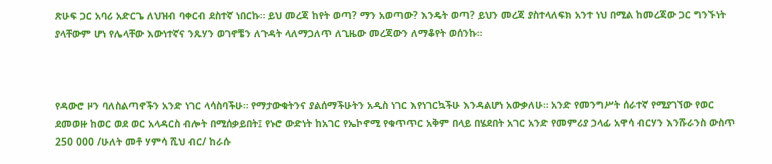ጽሁፍ ጋር አባሪ አድርጌ ለህዝብ ባቀርብ ደስተኛ ነበርኩ። ይህ መረጃ ከየት ወጣ? ማን አወጣው? እንዴት ወጣ? ይህን መረጃ ያስተላለፍክ አንተ ነህ በሚል ከመረጃው ጋር ግንኙነት ያላቸውም ሆነ የሌላቸው እውነተኛና ንጹሃን ወገኖቼን ለጉዳት ላለማጋለጥ ለጊዜው መረጃውን ለማቆየት ወሰንኩ።



የዳውሮ ዞን ባለስልጣኖችን አንድ ነገር ላሳስባችሁ። የማታውቁትንና ያልሰማችሁትን አዲስ ነገር እየነገርኳችሁ እንዳልሆነ አውቃለሁ። አንድ የመንግሥት ሰራተኛ የሚያገኘው የወር ደመወዙ ከወር ወደ ወር አላዳርስ ብሎት በሚሰቃይበት፤ የኑሮ ውድነት ከአገር የኤኮኖሚ የቁጥጥር አቅም በላይ በሄደበት አገር አንድ የመምሪያ ኃላፊ አዋሳ ብርሃን እንሹራንስ ውስጥ 250 000 /ሁለት መቶ ሃምሳ ሺህ ብር/ ከራሱ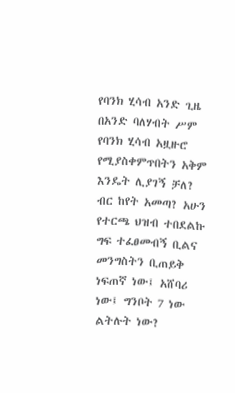የባንክ ሂሳብ አንድ ጊዜ በአንድ ባለሃብት ሥም የባንክ ሂሳብ አዟዙሮ የሚያስቀምጥበትን አቅም እንዴት ሊያገኝ ቻለ? ብር ከየት አመጣ? አሁን የተርጫ ህዝብ ተበደልኩ ግፍ ተፈፀመብኝ ቢልና መንግስትን ቢጠይቅ ነፍጠኛ ነው፤ አሸባሪ ነው፤ ግንቦት 7 ነው ልትሉት ነው?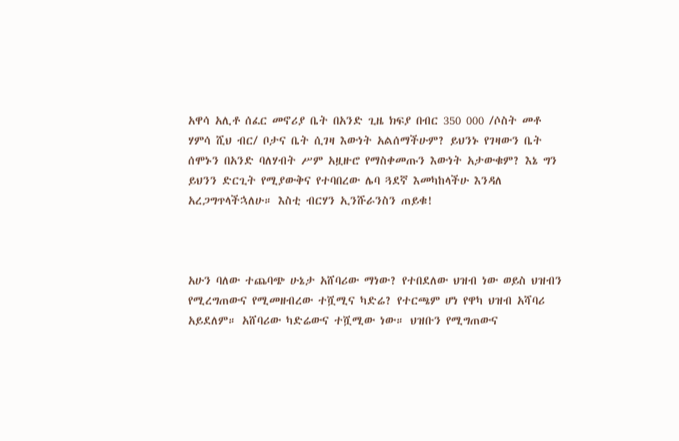አዋሳ አሊቶ ሰፈር መኖሪያ ቤት በአንድ ጊዜ ክፍያ በብር 350 000 /ሶስት መቶ ሃምሳ ሺህ ብር/ ቦታና ቤት ሲገዛ እውነት አልሰማችሁም? ይህንኑ የገዛውን ቤት ሰሞኑን በአንድ ባለሃብት ሥም አዟዙሮ የማስቀመጡን እውነት አታውቁም? እኔ ግን ይህንን ድርጊት የሚያውቅና የተባበረው ሌባ ጓደኛ እመካከላችሁ እንዳለ አረጋግጥላችኋለሁ። እስቲ ብርሃን ኢንሹራንስን ጠይቁ!



አሁን ባለው ተጨባጭ ሁኔታ አሸባሪው ማነው? የተበደለው ህዝብ ነው ወይስ ህዝብን የሚረግጠውና የሚመዘብረው ተሿሚና ካድሬ? የተርጫም ሆነ የዋካ ህዝብ አሻባሪ አይደለም። አሸባሪው ካድሬውና ተሿሚው ነው። ህዝቡን የሚግጠውና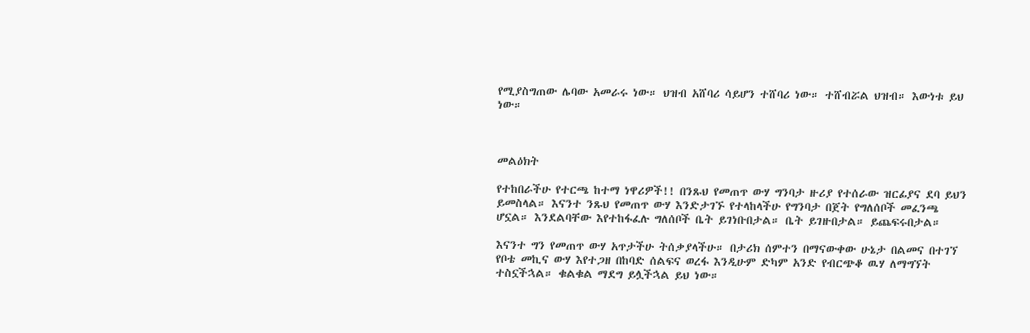የሚያስግጠው ሌባው አመራሩ ነው። ህዝብ አሸባሪ ሳይሆን ተሸባሪ ነው። ተሸብሯል ህዝብ። እውነቱ ይህ ነው።



መልዕክት

የተከበራችሁ የተርጫ ከተማ ነዋሪዎች!! በንጹህ የመጠጥ ውሃ ግንባታ ዙሪያ የተሰራው ዝርፊያና ደባ ይህን ይመስላል። እናንተ ንጹህ የመጠጥ ውሃ እንድታገኙ የተላከላችሁ የግንባታ በጀት የግለሰቦች መፈንጫ ሆኗል። እንደልባቸው እየተከፋፈሉ ግለሰቦች ቤት ይገነቡበታል። ቤት ይገዙበታል። ይጨፍሩበታል።

እናንተ ግን የመጠጥ ውሃ አጥታችሁ ትሰቃያላችሁ። በታሪክ ሰምተን በማናውቀው ሁኔታ በልመና በተገኘ የቦቴ መኪና ውሃ እየተጋዘ በከባድ ሰልፍና ወረፋ እንዲሁም ድካም አንድ የብርጭቆ ዉሃ ለማግኘት ተስኗችኋል። ቁልቁል ማደግ ይሏችኋል ይህ ነው።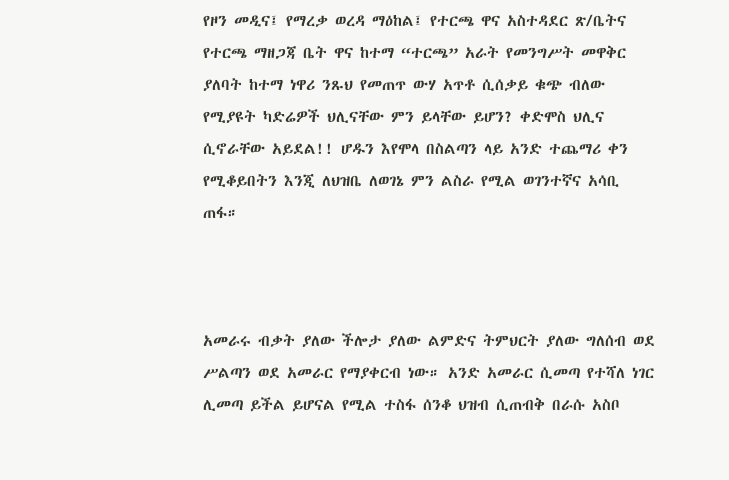የዞን መዲና፤ የማረቃ ወረዳ ማዕከል፤ የተርጫ ዋና አስተዳደር ጽ/ቤትና የተርጫ ማዘጋጃ ቤት ዋና ከተማ “ተርጫ” አራት የመንግሥት መዋቅር ያለባት ከተማ ነዋሪ ንጹህ የመጠጥ ውሃ አጥቶ ሲሰቃይ ቁጭ ብለው የሚያዩት ካድሬዎች ህሊናቸው ምን ይላቸው ይሆን? ቀድሞስ ህሊና ሲኖራቸው አይደል!! ሆዱን እየሞላ በስልጣን ላይ አንድ ተጨማሪ ቀን የሚቆይበትን እንጂ ለህዝቤ ለወገኔ ምን ልስራ የሚል ወገንተኛና አሳቢ ጠፋ።



አመራሩ ብቃት ያለው ችሎታ ያለው ልምድና ትምህርት ያለው ግለሰብ ወደ ሥልጣን ወደ አመራር የማያቀርብ ነው። አንድ አመራር ሲመጣ የተሻለ ነገር ሊመጣ ይችል ይሆናል የሚል ተስፋ ሰንቆ ህዝብ ሲጠብቅ በራሱ አስቦ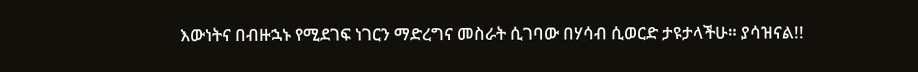እውነትና በብዙኋኑ የሚደገፍ ነገርን ማድረግና መስራት ሲገባው በሃሳብ ሲወርድ ታዩታላችሁ። ያሳዝናል!!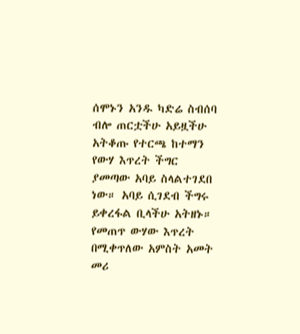ሰሞኑን አንዱ ካድሬ ስብሰባ ብሎ ጠርቷችሁ አይዟችሁ አትቆጡ የተርጫ ከተማን የውሃ እጥረት ችግር ያመጣው አባይ ስላልተገደበ ነው። አባይ ሲገደብ ችግሩ ይቀረፋል ቢላችሁ አትዘኑ። የመጠጥ ውሃው እጥረት በሚቀጥለው አምስት አመት መሪ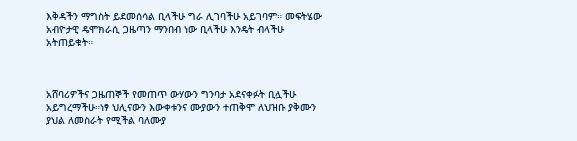እቅዳችን ማግስት ይደመሰሳል ቢላችሁ ግራ ሊገባችሁ አይገባም። መፍትሄው አብዮታዊ ዴሞክራሲ ጋዜጣን ማንበብ ነው ቢላችሁ እንዴት ብላችሁ አትጠይቁት።



አሸባሪዎችና ጋዜጠኞች የመጠጥ ውሃውን ግንባታ አደናቀፉት ቢሏችሁ አይግረማችሁ።ነፃ ህሊናውን እውቀቱንና ሙያውን ተጠቅሞ ለህዝቡ ያቅሙን ያህል ለመስራት የሚችል ባለሙያ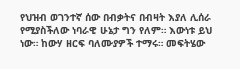የህዝብ ወገንተኛ ሰው በብቃትና በብዛት እያለ ሊሰራ የሚያስችለው ነባራዊ ሁኔታ ግን የለም። እውነቱ ይህ ነው። ከውሃ ዘርፍ ባለሙያዎች ተማሩ። መፍትሄው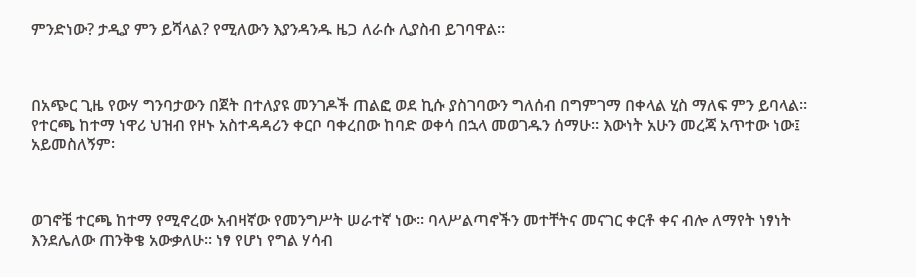ምንድነው? ታዲያ ምን ይሻላል? የሚለውን እያንዳንዱ ዜጋ ለራሱ ሊያስብ ይገባዋል።



በአጭር ጊዜ የውሃ ግንባታውን በጀት በተለያዩ መንገዶች ጠልፎ ወደ ኪሱ ያስገባውን ግለሰብ በግምገማ በቀላል ሂስ ማለፍ ምን ይባላል። የተርጫ ከተማ ነዋሪ ህዝብ የዞኑ አስተዳዳሪን ቀርቦ ባቀረበው ከባድ ወቀሳ በኋላ መወገዱን ሰማሁ። እውነት አሁን መረጃ አጥተው ነው፤ አይመስለኝም፡



ወገኖቼ ተርጫ ከተማ የሚኖረው አብዛኛው የመንግሥት ሠራተኛ ነው። ባላሥልጣኖችን መተቸትና መናገር ቀርቶ ቀና ብሎ ለማየት ነፃነት እንደሌለው ጠንቅቄ አውቃለሁ። ነፃ የሆነ የግል ሃሳብ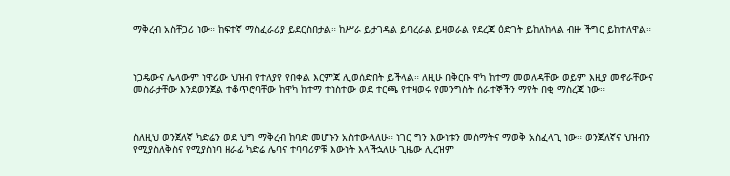ማቅረብ አስቸጋሪ ነው። ከፍተኛ ማስፈራሪያ ይደርስበታል። ከሥራ ይታገዳል ይባረራል ይዛወራል የደረጃ ዕድገት ይከለከላል ብዙ ችግር ይከተለዋል።



ነጋዴውና ሌላውም ነዋሪው ህዝብ የተለያየ የበቀል እርምጃ ሊወሰድበት ይችላል። ለዚሁ በቅርቡ ዋካ ከተማ መወለዳቸው ወይም እዚያ መኖራቸውና መስራታቸው እንደወንጀል ተቆጥሮባቸው ከዋካ ከተማ ተነስተው ወደ ተርጫ የተዛወሩ የመንግስት ሰራተኞችን ማየት በቂ ማስረጃ ነው።



ስለዚህ ወንጀለኛ ካድሬን ወደ ህግ ማቅረብ ከባድ መሆኑን አስተውላለሁ። ነገር ግን እውነቱን መስማትና ማወቅ አስፈላጊ ነው። ወንጀለኛና ህዝብን የሚያስለቅስና የሚያስነባ ዘራፊ ካድሬ ሌባና ተባባሪዎቹ እውነት እላችኋለሁ ጊዜው ሊረዝም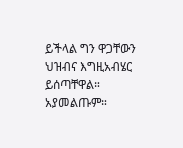ይችላል ግን ዋጋቸውን ህዝብና እግዚአብሄር ይሰጣቸዋል። አያመልጡም።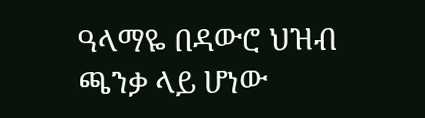ዓላማዬ በዳውሮ ህዝብ ጫንቃ ላይ ሆነው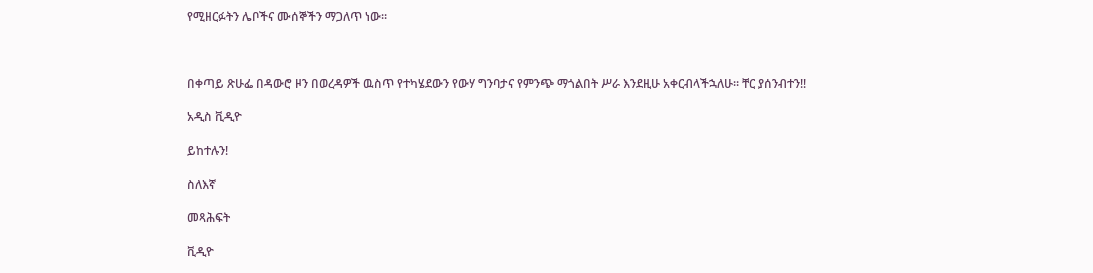የሚዘርፉትን ሌቦችና ሙሰኞችን ማጋለጥ ነው።



በቀጣይ ጽሁፌ በዳውሮ ዞን በወረዳዎች ዉስጥ የተካሄደውን የውሃ ግንባታና የምንጭ ማጎልበት ሥራ እንደዚሁ አቀርብላችኋለሁ። ቸር ያሰንብተን!!

አዲስ ቪዲዮ

ይከተሉን!

ስለእኛ

መጻሕፍት

ቪዲዮ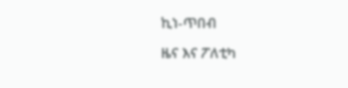ኪነ-ጥበብ

ዜና እና ፖለቲካ